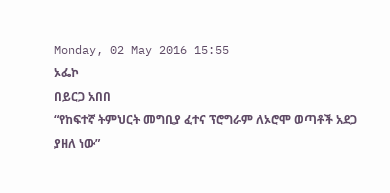Monday, 02 May 2016 15:55
ኦፌኮ
በይርጋ አበበ
“የከፍተኛ ትምህርት መግቢያ ፈተና ፕሮግራም ለኦሮሞ ወጣቶች አደጋ ያዘለ ነው”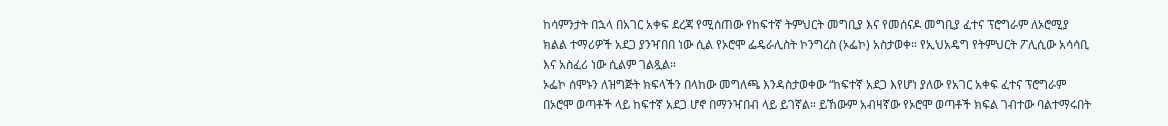ከሳምንታት በኋላ በአገር አቀፍ ደረጃ የሚሰጠው የከፍተኛ ትምህርት መግቢያ እና የመሰናዶ መግቢያ ፈተና ፕሮግራም ለኦሮሚያ ክልል ተማሪዎች አደጋ ያንዣበበ ነው ሲል የኦሮሞ ፌዴራሊስት ኮንግረስ (ኦፌኮ) አስታወቀ። የኢህአዴግ የትምህርት ፖሊሲው አሳሳቢ እና አስፈሪ ነው ሲልም ገልጿል።
ኦፌኮ ሰሞኑን ለዝግጅት ክፍላችን በላከው መግለጫ እንዳስታወቀው “ከፍተኛ አደጋ እየሆነ ያለው የአገር አቀፍ ፈተና ፕሮግራም በኦሮሞ ወጣቶች ላይ ከፍተኛ አደጋ ሆኖ በማንዣበብ ላይ ይገኛል። ይኸውም አብዛኛው የኦሮሞ ወጣቶች ክፍል ገብተው ባልተማሩበት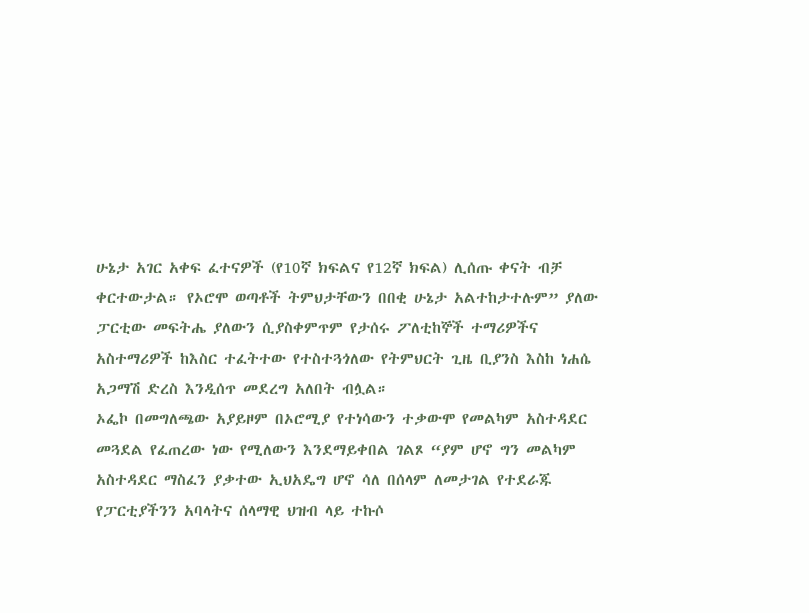ሁኔታ አገር አቀፍ ፈተናዎች (የ10ኛ ክፍልና የ12ኛ ክፍል) ሊሰጡ ቀናት ብቻ ቀርተውታል። የኦሮሞ ወጣቶች ትምህታቸውን በበቂ ሁኔታ አልተከታተሉም” ያለው ፓርቲው መፍትሔ ያለውን ሲያስቀምጥም የታሰሩ ፖለቲከኞች ተማሪዎችና አስተማሪዎች ከእስር ተፈትተው የተስተጓጎለው የትምህርት ጊዜ ቢያንስ እስከ ነሐሴ አጋማሽ ድረስ እንዲሰጥ መደረግ አለበት ብሏል።
ኦፌኮ በመግለጫው አያይዞም በኦሮሚያ የተነሳውን ተቃውሞ የመልካም አስተዳደር መጓደል የፈጠረው ነው የሚለውን እንደማይቀበል ገልጾ “ያም ሆኖ ግን መልካም አስተዳደር ማስፈን ያቃተው ኢህአዴግ ሆኖ ሳለ በሰላም ለመታገል የተደራጁ የፓርቲያችንን አባላትና ሰላማዊ ህዝብ ላይ ተኩሶ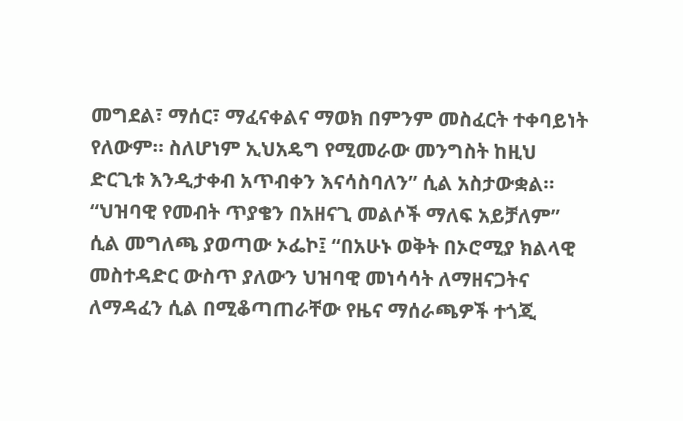መግደል፣ ማሰር፣ ማፈናቀልና ማወክ በምንም መስፈርት ተቀባይነት የለውም። ስለሆነም ኢህአዴግ የሚመራው መንግስት ከዚህ ድርጊቱ እንዲታቀብ አጥብቀን እናሳስባለን” ሲል አስታውቋል።
“ህዝባዊ የመብት ጥያቄን በአዘናጊ መልሶች ማለፍ አይቻለም” ሲል መግለጫ ያወጣው ኦፌኮ፤ “በአሁኑ ወቅት በኦሮሚያ ክልላዊ መስተዳድር ውስጥ ያለውን ህዝባዊ መነሳሳት ለማዘናጋትና ለማዳፈን ሲል በሚቆጣጠራቸው የዜና ማሰራጫዎች ተጎጂ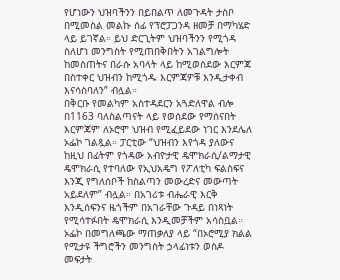የሆነውን ህዝባችንን በይበልጥ ለመጉዳት ታስቦ በሚመስል መልኩ ሰፊ የፕሮፓጋንዳ ዘመቻ በማካሄድ ላይ ይገኛል። ይህ ድርጊትም ህዝባችንን የሚጎዳ ስለሆነ መንግስት የሚጠበቅበትን አገልግሎት ከመስጠትና በራሱ አባላት ላይ ከሚወስደው እርምጃ በስተቀር ህዝብን ከሚጎዱ እርምጃዎቹ እንዲታቀብ እናሳስባለን” ብሏል።
በቅርቡ የመልካም አስተዳደርን አጓድለዋል ብሎ በ1163 ባለስልጣናት ላይ የወሰደው የማሰናበት እርምጃም ለኦሮሞ ህዝብ የሚፈይደው ነገር እንደሌለ ኦፌኮ ገልጿል። ፓርቲው “ህዝብን እየጎዳ ያለውና ከዚህ በፊትም የጎዳው አብዮታዊ ዴሞክራሲ/ልማታዊ ዴሞክራሲ የተባለው የኢህአዴግ የፖለቲካ ፍልስፍና እንጂ የግለሰቦች ከስልጣን መውረድና መውጣት አይደለም” ብሏል። በአገሪቱ ብሔራዊ እርቅ እንዲሰፍንና ዜጎችም በአገራቸው ጉዳይ በነጻነት የሚሳተፉበት ዴሞክራሲ እንዲመቻችም አሳስቧል።
ኦፌኮ በመግለጫው ማጠቃለያ ላይ “በኦሮሚያ ክልል የሚታዩ ችግሮችን መንግስት ኃላፊነቱን ወስዶ መፍታት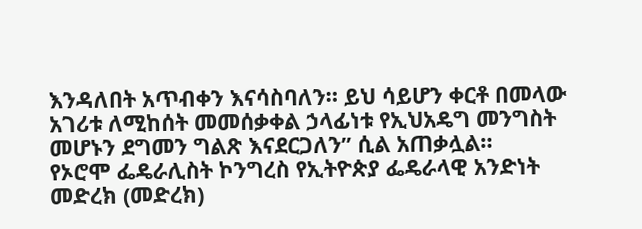እንዳለበት አጥብቀን እናሳስባለን። ይህ ሳይሆን ቀርቶ በመላው አገሪቱ ለሚከሰት መመሰቃቀል ኃላፊነቱ የኢህአዴግ መንግስት መሆኑን ደግመን ግልጽ እናደርጋለን” ሲል አጠቃሏል።
የኦሮሞ ፌዴራሊስት ኮንግረስ የኢትዮጵያ ፌዴራላዊ አንድነት መድረክ (መድረክ)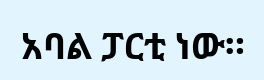አባል ፓርቲ ነው።